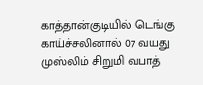காத்தான்குடியில் டெங்கு காய்ச்சலினால் 07 வயது முஸ்லிம் சிறுமி வபாத்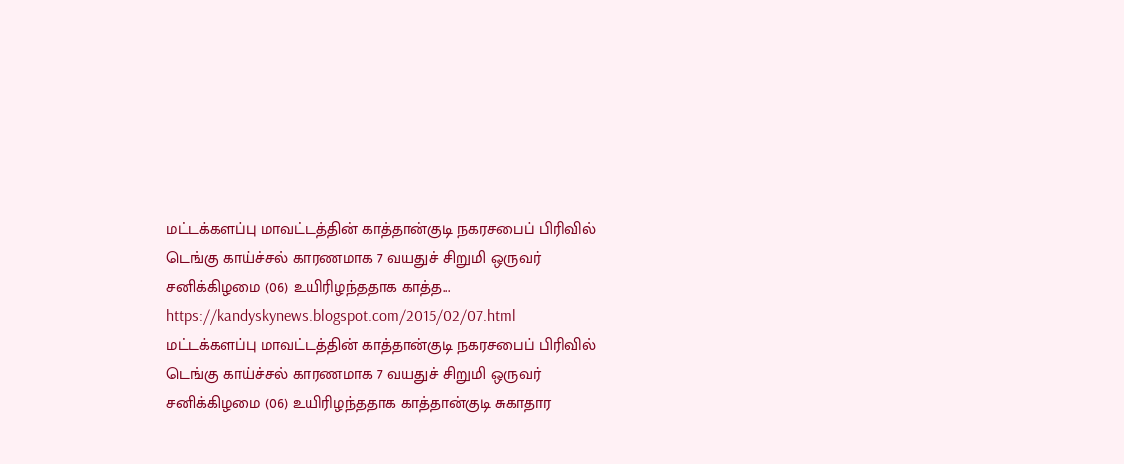மட்டக்களப்பு மாவட்டத்தின் காத்தான்குடி நகரசபைப் பிரிவில் டெங்கு காய்ச்சல் காரணமாக 7 வயதுச் சிறுமி ஒருவர் சனிக்கிழமை (06) உயிரிழந்ததாக காத்த...
https://kandyskynews.blogspot.com/2015/02/07.html
மட்டக்களப்பு மாவட்டத்தின் காத்தான்குடி நகரசபைப் பிரிவில் டெங்கு காய்ச்சல் காரணமாக 7 வயதுச் சிறுமி ஒருவர் சனிக்கிழமை (06) உயிரிழந்ததாக காத்தான்குடி சுகாதார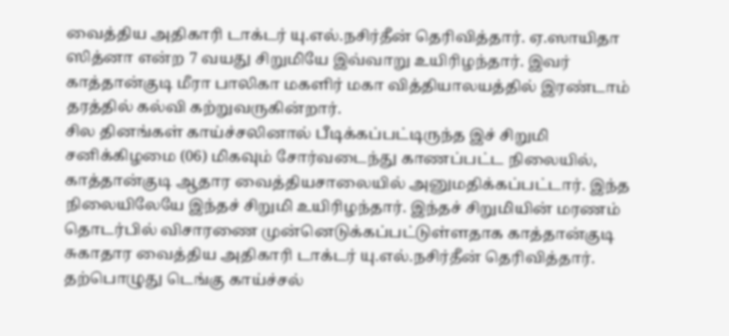வைத்திய அதிகாரி டாக்டர் யு.எல்.நசிர்தீன் தெரிவித்தார். ஏ.ஸாயிதா ஸித்னா என்ற 7 வயது சிறுமியே இவ்வாறு உயிரிழந்தார். இவர் காத்தான்குடி மீரா பாலிகா மகளிர் மகா வித்தியாலயத்தில் இரண்டாம் தரத்தில் கல்வி கற்றுவருகின்றார்.
சில தினங்கள் காய்ச்சலினால் பீடிக்கப்பட்டிருந்த இச் சிறுமி சனிக்கிழமை (06) மிகவும் சோர்வடைந்து காணப்பட்ட நிலையில், காத்தான்குடி ஆதார வைத்தியசாலையில் அனுமதிக்கப்பட்டார். இந்த நிலையிலேயே இந்தச் சிறுமி உயிரிழந்தார். இந்தச் சிறுமியின் மரணம் தொடர்பில் விசாரணை முன்னெடுக்கப்பட்டுள்ளதாக காத்தான்குடி சுகாதார வைத்திய அதிகாரி டாக்டர் யு.எல்.நசிர்தீன் தெரிவித்தார். தற்பொழுது டெங்கு காய்ச்சல்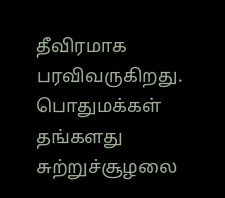தீவிரமாக பரவிவருகிறது. பொதுமக்கள் தங்களது சுற்றுச்சூழலை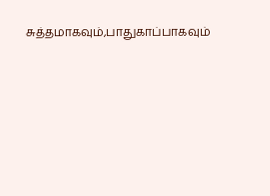சுத்தமாகவும்,பாதுகாப்பாகவும்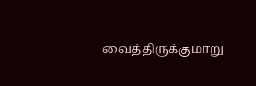வைத்திருக்குமாறு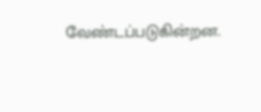வேண்டப்படுகின்றன.